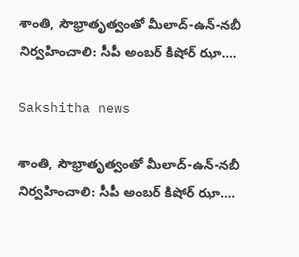శాంతి, సౌభ్రాతృత్వంతో మీలాద్‌-ఉన్‌-నబీ నిర్వహించాలి: సీపీ అంబర్ కిషోర్ ఝా….

Sakshitha news

శాంతి, సౌభ్రాతృత్వంతో మీలాద్‌-ఉన్‌-నబీ నిర్వహించాలి: సీపీ అంబర్ కిషోర్ ఝా….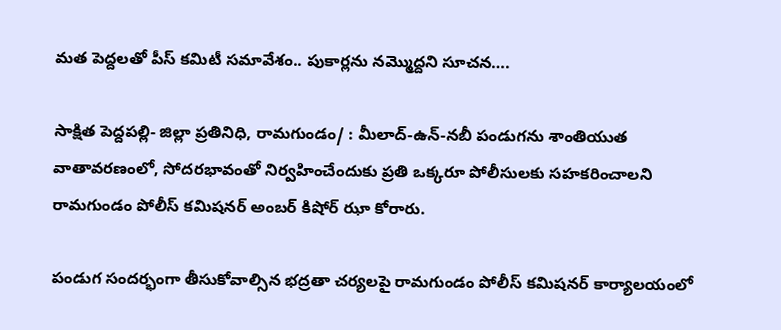మత పెద్దలతో పీస్ కమిటీ సమావేశం.. పుకార్లను నమ్మొద్దని సూచన….

సాక్షిత పెద్దపల్లి- జిల్లా ప్రతినిధి, రామగుండం/ : మీలాద్‌-ఉన్‌-నబీ పండుగను శాంతియుత వాతావరణంలో, సోదరభావంతో నిర్వహించేందుకు ప్రతి ఒక్కరూ పోలీసులకు సహకరించాలని రామగుండం పోలీస్ కమిషనర్ అంబర్ కిషోర్ ఝా కోరారు.

పండుగ సందర్భంగా తీసుకోవాల్సిన భద్రతా చర్యలపై రామగుండం పోలీస్ కమిషనర్ కార్యాలయంలో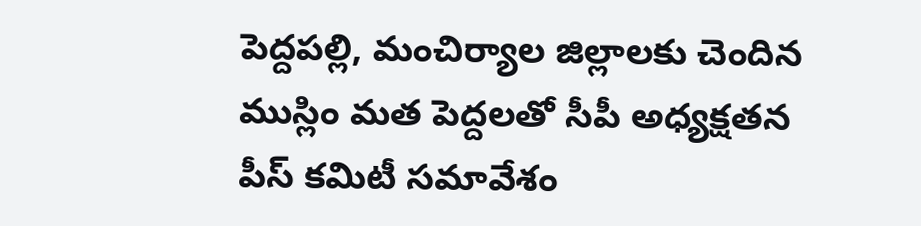పెద్దపల్లి, మంచిర్యాల జిల్లాలకు చెందిన ముస్లిం మత పెద్దలతో సీపీ అధ్యక్షతన పీస్ కమిటీ సమావేశం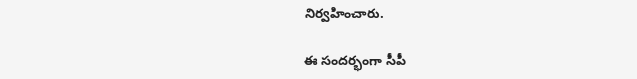నిర్వహించారు.

ఈ సందర్భంగా సీపీ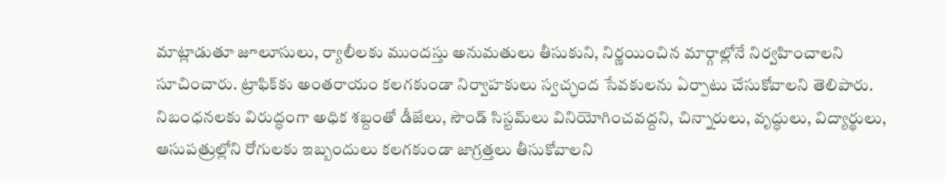మాట్లాడుతూ జూలూసులు, ర్యాలీలకు ముందస్తు అనుమతులు తీసుకుని, నిర్ణయించిన మార్గాల్లోనే నిర్వహించాలని సూచించారు. ట్రాఫిక్‌కు అంతరాయం కలగకుండా నిర్వాహకులు స్వచ్ఛంద సేవకులను ఏర్పాటు చేసుకోవాలని తెలిపారు. నిబంధనలకు విరుద్ధంగా అధిక శబ్దంతో డీజేలు, సౌండ్ సిస్టమ్‌లు వినియోగించవద్దని, చిన్నారులు, వృద్ధులు, విద్యార్థులు, ఆసుపత్రుల్లోని రోగులకు ఇబ్బందులు కలగకుండా జాగ్రత్తలు తీసుకోవాలని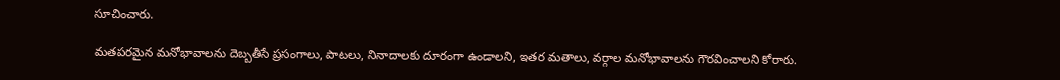సూచించారు.

మతపరమైన మనోభావాలను దెబ్బతీసే ప్రసంగాలు, పాటలు, నినాదాలకు దూరంగా ఉండాలని, ఇతర మతాలు, వర్గాల మనోభావాలను గౌరవించాలని కోరారు.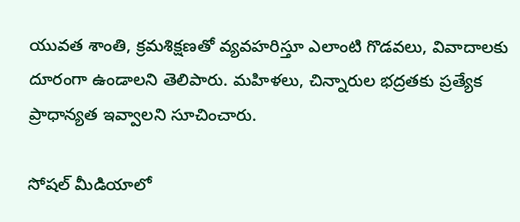యువత శాంతి, క్రమశిక్షణతో వ్యవహరిస్తూ ఎలాంటి గొడవలు, వివాదాలకు దూరంగా ఉండాలని తెలిపారు. మహిళలు, చిన్నారుల భద్రతకు ప్రత్యేక ప్రాధాన్యత ఇవ్వాలని సూచించారు.

సోషల్ మీడియాలో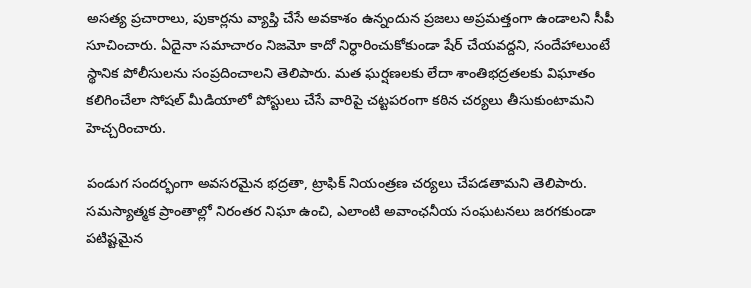అసత్య ప్రచారాలు, పుకార్లను వ్యాప్తి చేసే అవకాశం ఉన్నందున ప్రజలు అప్రమత్తంగా ఉండాలని సీపీ సూచించారు. ఏదైనా సమాచారం నిజమో కాదో నిర్ధారించుకోకుండా షేర్ చేయవద్దని, సందేహాలుంటే స్థానిక పోలీసులను సంప్రదించాలని తెలిపారు. మత ఘర్షణలకు లేదా శాంతిభద్రతలకు విఘాతం కలిగించేలా సోషల్ మీడియాలో పోస్టులు చేసే వారిపై చట్టపరంగా కఠిన చర్యలు తీసుకుంటామని హెచ్చరించారు.

పండుగ సందర్భంగా అవసరమైన భద్రతా, ట్రాఫిక్ నియంత్రణ చర్యలు చేపడతామని తెలిపారు. సమస్యాత్మక ప్రాంతాల్లో నిరంతర నిఘా ఉంచి, ఎలాంటి అవాంఛనీయ సంఘటనలు జరగకుండా పటిష్టమైన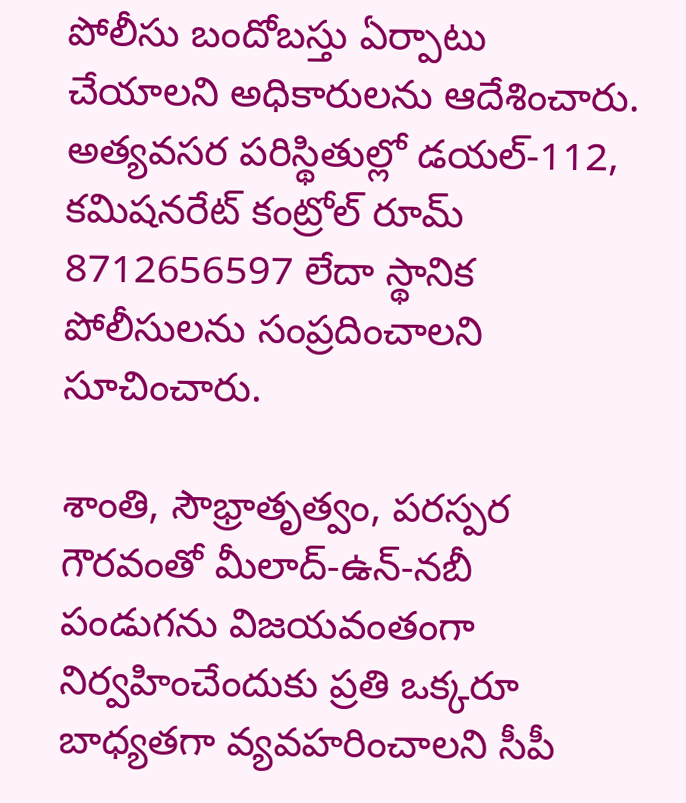పోలీసు బందోబస్తు ఏర్పాటు చేయాలని అధికారులను ఆదేశించారు. అత్యవసర పరిస్థితుల్లో డయల్‌-112, కమిషనరేట్ కంట్రోల్ రూమ్ 8712656597 లేదా స్థానిక పోలీసులను సంప్రదించాలని సూచించారు.

శాంతి, సౌభ్రాతృత్వం, పరస్పర గౌరవంతో మీలాద్‌-ఉన్‌-నబీ పండుగను విజయవంతంగా నిర్వహించేందుకు ప్రతి ఒక్కరూ బాధ్యతగా వ్యవహరించాలని సీపీ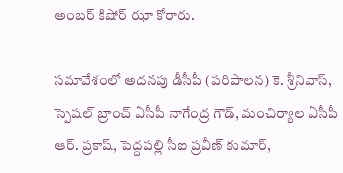అంబర్ కిషోర్ ఝా కోరారు.

సమావేశంలో అదనపు డీసీపీ (పరిపాలన) కె. శ్రీనివాస్, స్పెషల్ బ్రాంచ్ ఏసీపీ నాగేంద్ర గౌడ్, మంచిర్యాల ఏసీపీ ఆర్. ప్రకాష్, పెద్దపల్లి సీఐ ప్రవీణ్ కుమార్,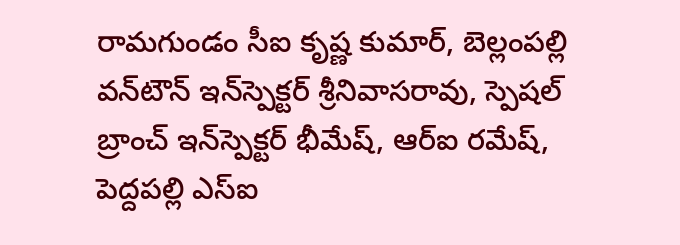రామగుండం సీఐ కృష్ణ కుమార్, బెల్లంపల్లి వన్‌టౌన్ ఇన్‌స్పెక్టర్ శ్రీనివాసరావు, స్పెషల్ బ్రాంచ్ ఇన్‌స్పెక్టర్ భీమేష్, ఆర్‌ఐ రమేష్, పెద్దపల్లి ఎస్‌ఐ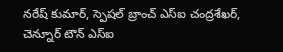నరేష్ కుమార్, స్పెషల్ బ్రాంచ్ ఎస్‌ఐ చంద్రశేఖర్, చెన్నూర్ టౌన్ ఎస్‌ఐ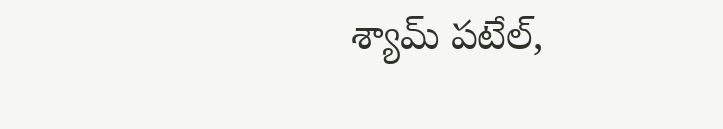శ్యామ్ పటేల్,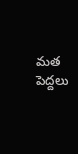మత పెద్దలు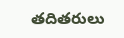తదితరులు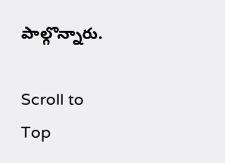పాల్గొన్నారు.

Scroll to Top